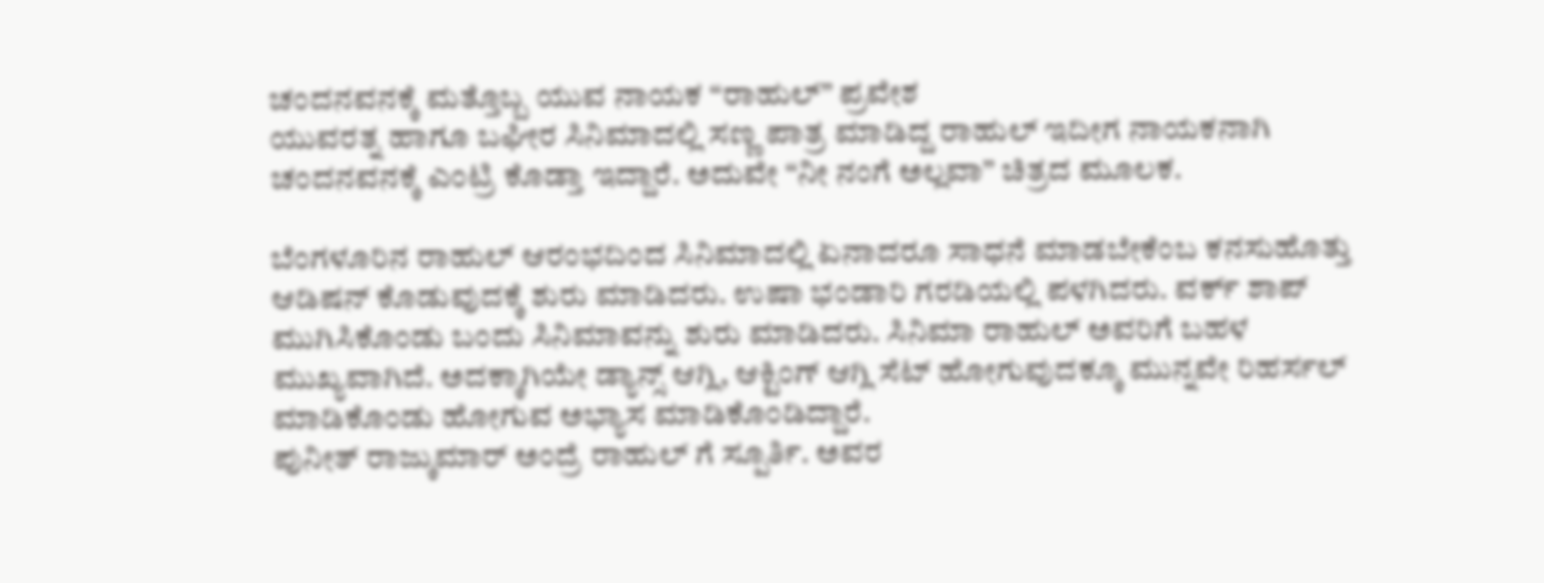ಚಂದನವನಕ್ಕೆ ಮತ್ತೊಬ್ಬ ಯುವ ನಾಯಕ “ರಾಹುಲ್” ಪ್ರವೇಶ
ಯುವರತ್ನ ಹಾಗೂ ಬಘೀರ ಸಿನಿಮಾದಲ್ಲಿ ಸಣ್ಣ ಪಾತ್ರ ಮಾಡಿದ್ದ ರಾಹುಲ್ ಇದೀಗ ನಾಯಕನಾಗಿ ಚಂದನವನಕ್ಕೆ ಎಂಟ್ರಿ ಕೊಡ್ತಾ ಇದ್ದಾರೆ. ಅದುವೇ “ನೀ ನಂಗೆ ಅಲ್ಲವಾ” ಚಿತ್ರದ ಮೂಲಕ.

ಬೆಂಗಳೂರಿನ ರಾಹುಲ್ ಆರಂಭದಿಂದ ಸಿನಿಮಾದಲ್ಲಿ ಏನಾದರೂ ಸಾಧನೆ ಮಾಡಬೇಕೆಂಬ ಕನಸುಹೊತ್ತು ಆಡಿಷನ್ ಕೊಡುವುದಕ್ಕೆ ಶುರು ಮಾಡಿದರು. ಉಷಾ ಭಂಡಾರಿ ಗರಡಿಯಲ್ಲಿ ಪಳಗಿದರು. ವರ್ಕ್ ಶಾಪ್ ಮುಗಿಸಿಕೊಂಡು ಬಂದು ಸಿನಿಮಾವನ್ನು ಶುರು ಮಾಡಿದರು. ಸಿನಿಮಾ ರಾಹುಲ್ ಅವರಿಗೆ ಬಹಳ ಮುಖ್ಯವಾಗಿದೆ. ಅದಕ್ಕಾಗಿಯೇ ಡ್ಯಾನ್ಸ್ ಆಗ್ಲಿ, ಆಕ್ಟಿಂಗ್ ಆಗ್ಲಿ ಸೆಟ್ ಹೋಗುವುದಕ್ಕೂ ಮುನ್ನವೇ ರಿಹರ್ಸಲ್ ಮಾಡಿಕೊಂಡು ಹೋಗುವ ಅಭ್ಯಾಸ ಮಾಡಿಕೊಂಡಿದ್ದಾರೆ.
ಪುನೀತ್ ರಾಜ್ಕುಮಾರ್ ಅಂದ್ರೆ ರಾಹುಲ್ ಗೆ ಸ್ಪೂರ್ತಿ. ಅವರ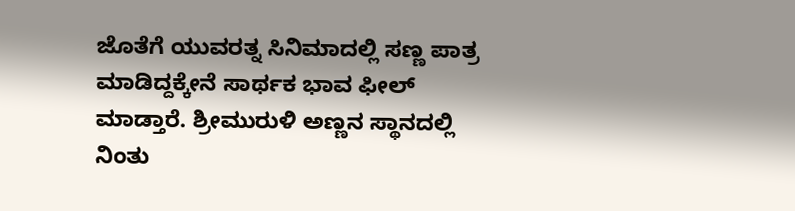ಜೊತೆಗೆ ಯುವರತ್ನ ಸಿನಿಮಾದಲ್ಲಿ ಸಣ್ಣ ಪಾತ್ರ ಮಾಡಿದ್ದಕ್ಕೇನೆ ಸಾರ್ಥಕ ಭಾವ ಫೀಲ್ ಮಾಡ್ತಾರೆ. ಶ್ರೀಮುರುಳಿ ಅಣ್ಣನ ಸ್ಥಾನದಲ್ಲಿ ನಿಂತು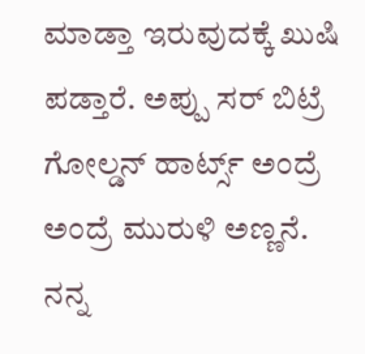ಮಾಡ್ತಾ ಇರುವುದಕ್ಕೆ ಖುಷಿ ಪಡ್ತಾರೆ. ಅಪ್ಪು ಸರ್ ಬಿಟ್ರೆ ಗೋಲ್ಡನ್ ಹಾರ್ಟ್ಸ್ ಅಂದ್ರೆ ಅಂದ್ರೆ ಮುರುಳಿ ಅಣ್ಣನೆ. ನನ್ನ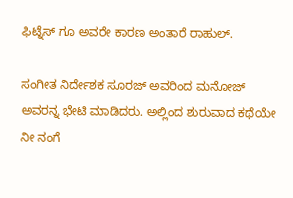ಫಿಟ್ನೆಸ್ ಗೂ ಅವರೇ ಕಾರಣ ಅಂತಾರೆ ರಾಹುಲ್.

ಸಂಗೀತ ನಿರ್ದೇಶಕ ಸೂರಜ್ ಅವರಿಂದ ಮನೋಜ್ ಅವರನ್ನ ಭೇಟಿ ಮಾಡಿದರು. ಅಲ್ಲಿಂದ ಶುರುವಾದ ಕಥೆಯೇ ನೀ ನಂಗೆ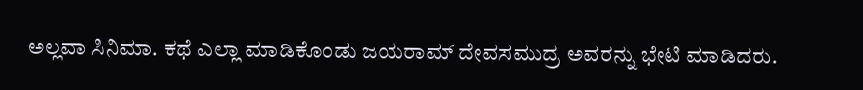ಅಲ್ಲವಾ ಸಿನಿಮಾ. ಕಥೆ ಎಲ್ಲಾ ಮಾಡಿಕೊಂಡು ಜಯರಾಮ್ ದೇವಸಮುದ್ರ ಅವರನ್ನು ಭೇಟಿ ಮಾಡಿದರು.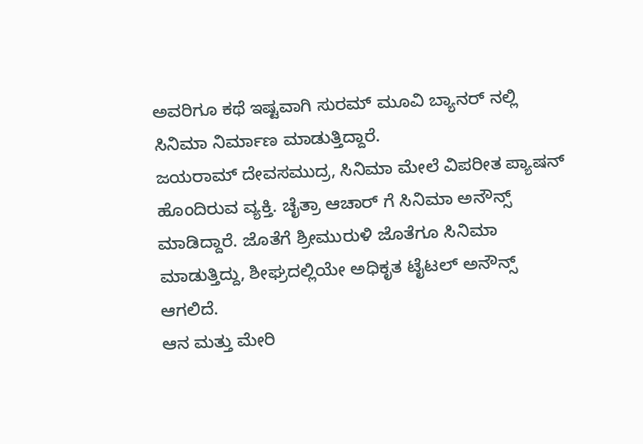ಅವರಿಗೂ ಕಥೆ ಇಷ್ಟವಾಗಿ ಸುರಮ್ ಮೂವಿ ಬ್ಯಾನರ್ ನಲ್ಲಿ ಸಿನಿಮಾ ನಿರ್ಮಾಣ ಮಾಡುತ್ತಿದ್ದಾರೆ.
ಜಯರಾಮ್ ದೇವಸಮುದ್ರ, ಸಿನಿಮಾ ಮೇಲೆ ವಿಪರೀತ ಪ್ಯಾಷನ್ ಹೊಂದಿರುವ ವ್ಯಕ್ತಿ. ಚೈತ್ರಾ ಆಚಾರ್ ಗೆ ಸಿನಿಮಾ ಅನೌನ್ಸ್ ಮಾಡಿದ್ದಾರೆ. ಜೊತೆಗೆ ಶ್ರೀಮುರುಳಿ ಜೊತೆಗೂ ಸಿನಿಮಾ ಮಾಡುತ್ತಿದ್ದು, ಶೀಘ್ರದಲ್ಲಿಯೇ ಅಧಿಕೃತ ಟೈಟಲ್ ಅನೌನ್ಸ್ ಆಗಲಿದೆ.
ಆನ ಮತ್ತು ಮೇರಿ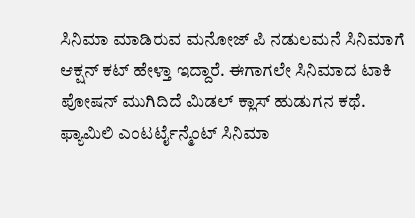ಸಿನಿಮಾ ಮಾಡಿರುವ ಮನೋಜ್ ಪಿ ನಡುಲಮನೆ ಸಿನಿಮಾಗೆ ಆಕ್ಷನ್ ಕಟ್ ಹೇಳ್ತಾ ಇದ್ದಾರೆ. ಈಗಾಗಲೇ ಸಿನಿಮಾದ ಟಾಕಿ ಪೋಷನ್ ಮುಗಿದಿದೆ ಮಿಡಲ್ ಕ್ಲಾಸ್ ಹುಡುಗನ ಕಥೆ. ಫ್ಯಾಮಿಲಿ ಎಂಟರ್ಟೈನ್ಮೆಂಟ್ ಸಿನಿಮಾ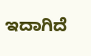ಇದಾಗಿದೆ